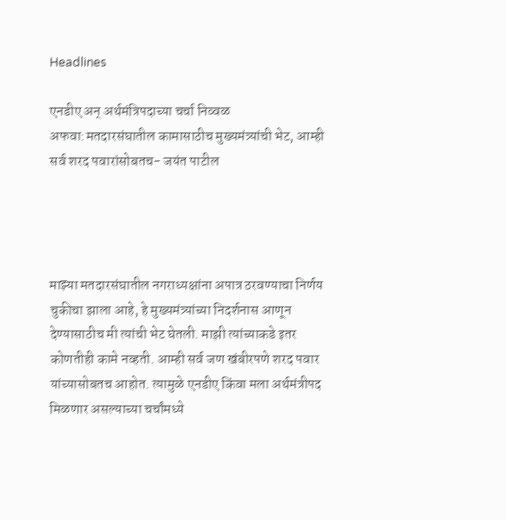Headlines

एनडीए अन् अर्थमंत्रिपदाच्या चर्चा निव्वळ अफवा:मतदारसंघातील कामासाठीच मुख्यमंत्र्यांची भेट, आम्ही सर्व शरद पवारांसोबतच- जयंत पाटील




माझ्या मतदारसंघातील नगराध्यक्षांना अपात्र ठरवण्याचा निर्णय चुकीचा झाला आहे, हे मुख्यमंत्र्यांच्या निदर्शनास आणून देण्यासाठीच मी त्यांची भेट घेतली. माझी त्यांच्याकडे इतर कोणतीही कामे नव्हती. आम्ही सर्व जण खंबीरपणे शरद पवार यांच्यासोबतच आहोत. त्यामुळे एनडीए किंवा मला अर्थमंत्रीपद मिळणार असल्याच्या चर्चांमध्ये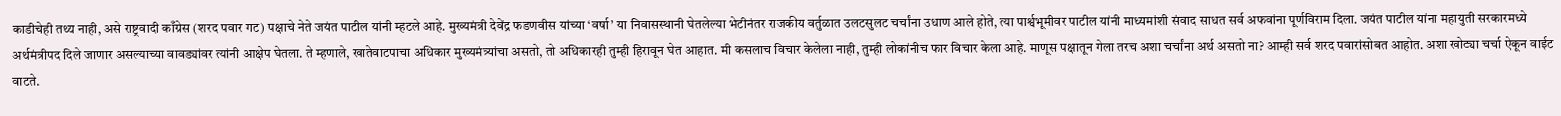काडीचेही तथ्य नाही, असे राष्ट्रवादी काँग्रेस (शरद पवार गट) पक्षाचे नेते जयंत पाटील यांनी म्हटले आहे. मुख्यमंत्री देवेंद्र फडणवीस यांच्या ‘वर्षा’ या निवासस्थानी घेतलेल्या भेटीनंतर राजकीय वर्तुळात उलटसुलट चर्चांना उधाण आले होते, त्या पार्श्वभूमीवर पाटील यांनी माध्यमांशी संवाद साधत सर्व अफवांना पूर्णविराम दिला. जयंत पाटील यांना महायुती सरकारमध्ये अर्थमंत्रीपद दिले जाणार असल्याच्या वावड्यांवर त्यांनी आक्षेप घेतला. ते म्हणाले, खातेवाटपाचा अधिकार मुख्यमंत्र्यांचा असतो, तो अधिकारही तुम्ही हिरावून घेत आहात. मी कसलाच विचार केलेला नाही, तुम्ही लोकांनीच फार विचार केला आहे. माणूस पक्षातून गेला तरच अशा चर्चांना अर्थ असतो ना? आम्ही सर्व शरद पवारांसोबत आहोत. अशा खोट्या चर्चा ऐकून वाईट वाटते.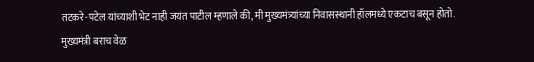तटकरे-पटेल यांच्याशी भेट नाही जयंत पाटील म्हणाले की, मी मुख्यमंत्र्यांच्या निवासस्थानी हॉलमध्ये एकटाच बसून होतो. मुख्यमंत्री बराच वेळ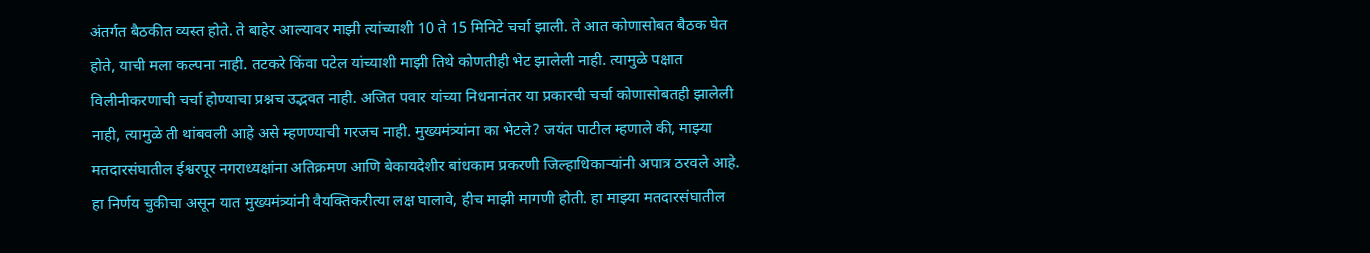अंतर्गत बैठकीत व्यस्त होते. ते बाहेर आल्यावर माझी त्यांच्याशी 10 ते 15 मिनिटे चर्चा झाली. ते आत कोणासोबत बैठक घेत होते, याची मला कल्पना नाही. तटकरे किंवा पटेल यांच्याशी माझी तिथे कोणतीही भेट झालेली नाही. त्यामुळे पक्षात विलीनीकरणाची चर्चा होण्याचा प्रश्नच उद्भवत नाही. अजित पवार यांच्या निधनानंतर या प्रकारची चर्चा कोणासोबतही झालेली नाही, त्यामुळे ती थांबवली आहे असे म्हणण्याची गरजच नाही. मुख्यमंत्र्यांना का भेटले? जयंत पाटील म्हणाले की, माझ्या मतदारसंघातील ईश्वरपूर नगराध्यक्षांना अतिक्रमण आणि बेकायदेशीर बांधकाम प्रकरणी जिल्हाधिकाऱ्यांनी अपात्र ठरवले आहे. हा निर्णय चुकीचा असून यात मुख्यमंत्र्यांनी वैयक्तिकरीत्या लक्ष घालावे, हीच माझी मागणी होती. हा माझ्या मतदारसंघातील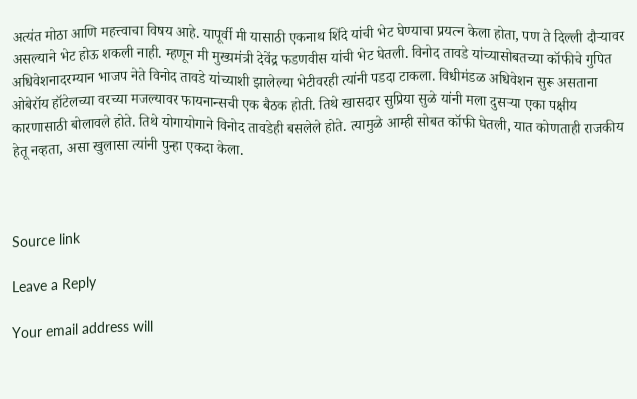अत्यंत मोठा आणि महत्त्वाचा विषय आहे. यापूर्वी मी यासाठी एकनाथ शिंदे यांची भेट घेण्याचा प्रयत्न केला होता, पण ते दिल्ली दौऱ्यावर असल्याने भेट होऊ शकली नाही. म्हणून मी मुख्यमंत्री देवेंद्र फडणवीस यांची भेट घेतली. विनोद तावडे यांच्यासोबतच्या कॉफीचे गुपित अधिवेशनादरम्यान भाजप नेते विनोद तावडे यांच्याशी झालेल्या भेटीवरही त्यांनी पडदा टाकला. विधीमंडळ अधिवेशन सुरू असताना ओबेरॉय हॉटेलच्या वरच्या मजल्यावर फायनान्सची एक बैठक होती. तिथे खासदार सुप्रिया सुळे यांनी मला दुसऱ्या एका पक्षीय कारणासाठी बोलावले होते. तिथे योगायोगाने विनोद तावडेही बसलेले होते. त्यामुळे आम्ही सोबत कॉफी घेतली, यात कोणताही राजकीय हेतू नव्हता, असा खुलासा त्यांनी पुन्हा एकदा केला.



Source link

Leave a Reply

Your email address will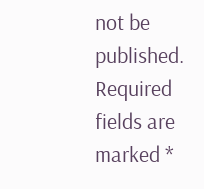not be published. Required fields are marked *